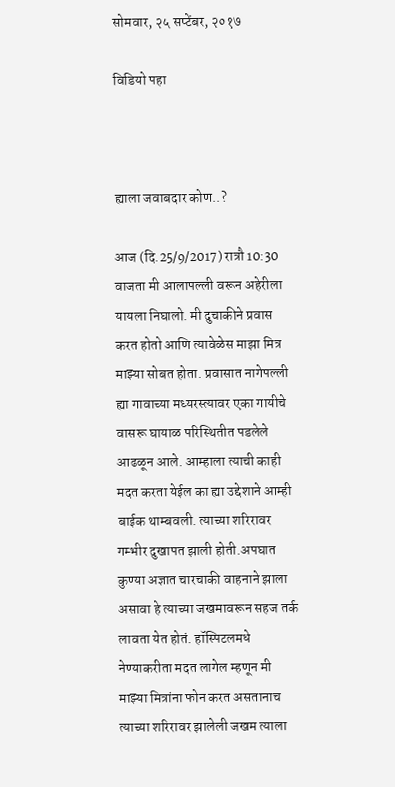सोमवार, २५ सप्टेंबर, २०१७

विडियो पहा



ह्याला जवाबदार कोण..?

आज (दि.25/9/2017) रात्रौ 10:30 वाजता मी आलापल्ली वरून अहेरीला यायला निघालो. मी दुचाकीने प्रवास करत होतो आणि त्यावेळेस माझा मित्र माझ्या सोबत होता. प्रवासात नागेपल्ली ह्या गावाच्या मध्यरस्त्यावर एका गायीचे वासरू घायाळ परिस्थितीत पडलेले आढळून आले. आम्हाला त्याची काही मदत करता येईल का ह्या उद्देशाने आम्ही बाईक थाम्बवली. त्याच्या शरिरावर गम्भीर दुखापत झाली होती.अपघात कुण्या अज्ञात चारचाकी वाहनाने झाला असावा हे त्याच्या जखमावरून सहज तर्क लावता येत होतं. हॉस्पिटलमधे नेण्याकरीता मदत लागेल म्हणून मी माझ्या मित्रांना फोन करत असतानाच त्याच्या शरिरावर झालेली जखम त्याला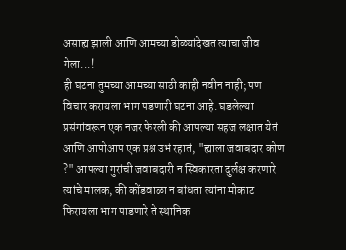असाह्य झाली आणि आमच्या डोळ्यांदेखत त्याचा जीव गेला...!
ही घटना तुमच्या आमच्या साठी काही नवीन नाही; पण विचार करायला भाग पडणारी घटना आहे. घडलेल्या प्रसंगांवरून एक नजर फेरली की आपल्या सहज लक्षात येतं आणि आपोआप एक प्रश्न उभं रहातं, "ह्याला जवाबदार कोण ?" आपल्या गुरांची जवाबदारी न स्विकारता दुर्लक्ष करणारे त्यांचे मालक, की कोंडवाळा न बांधता त्यांना मोकाट फिरायला भाग पाडणारे ते स्थानिक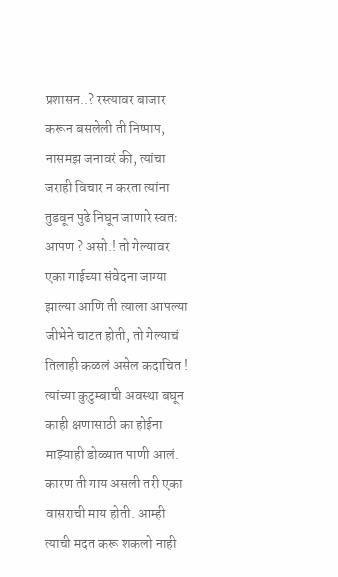प्रशासन..? रस्त्यावर बाजार करून बसलेली ती निष्पाप, नासमझ जनावरं की, त्यांचा जराही विचार न करता त्यांना तुडवून पुढे निघून जाणारे स्वतः आपण ? असो.! तो गेल्यावर एका गाईच्या संवेदना जाग्या झाल्या आणि ती त्याला आपल्या जीभेने चाटत होती, तो गेल्याचं तिलाही कळलं असेल कदाचित ! त्यांच्या कुटुम्बाची अवस्था बघून काही क्षणासाठी का होईना माझ्याही डोळ्यात पाणी आलं. कारण ती गाय असली तरी एका वासराची माय होती. आम्ही त्याची मदत करू शकलो नाही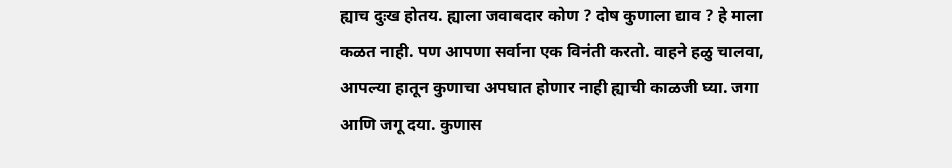ह्याच दुःख होतय. ह्याला जवाबदार कोण ? दोष कुणाला द्याव ? हे माला कळत नाही. पण आपणा सर्वाना एक विनंती करतो. वाहने हळु चालवा, आपल्या हातून कुणाचा अपघात होणार नाही ह्याची काळजी घ्या. जगा आणि जगू दया. कुणास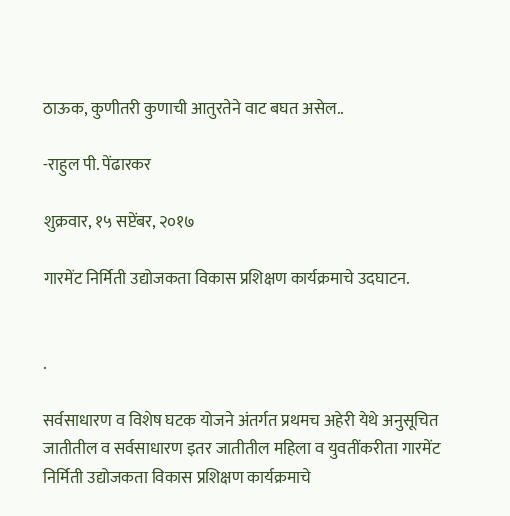ठाऊक, कुणीतरी कुणाची आतुरतेने वाट बघत असेल..

-राहुल पी. पेंढारकर

शुक्रवार, १५ सप्टेंबर, २०१७

गारमेंट निर्मिती उद्योजकता विकास प्रशिक्षण कार्यक्रमाचे उदघाटन.


.

सर्वसाधारण व विशेष घटक योजने अंतर्गत प्रथमच अहेरी येथे अनुसूचित जातीतील व सर्वसाधारण इतर जातीतील महिला व युवतींकरीता गारमेंट निर्मिती उद्योजकता विकास प्रशिक्षण कार्यक्रमाचे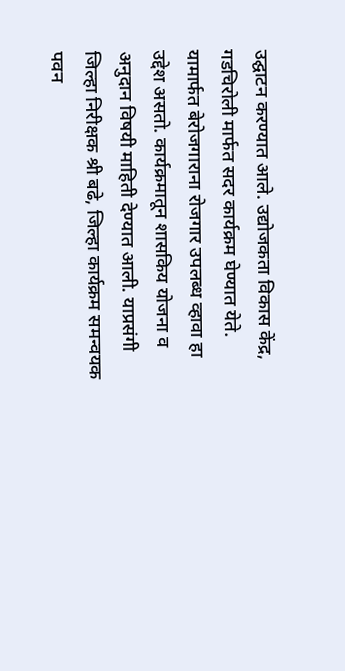उद्घाटन करण्यात आले. उद्योजकता विकास केंद्र, गडचिरोली मार्फत सदर कार्यक्रम घेण्यात येते. यामार्फत बेरोजगाराना रोजगार उपलब्ध व्हावा हा उद्देश असतो. कार्यक्रमातून शासकिय योजना व अनुदान विषयी माहिती देण्यात आली. याप्रसंगी जिल्हा निरीक्षक श्री बढे, जिल्हा कार्यक्रम समन्वयक पवन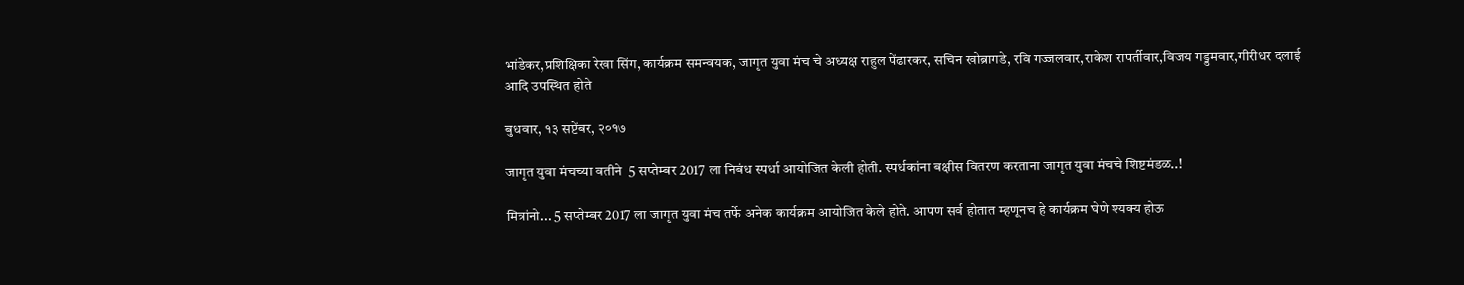भांडेकर,प्रशिक्षिका रेखा सिंग, कार्यक्रम समन्वयक, जागृत युवा मंच चे अध्यक्ष राहुल पेंढारकर, सचिन खोब्रागडे, रवि गज्जलवार,राकेश रापर्तीवार,विजय गड्डमवार,गीरीधर दलाई आदि उपस्थित होते

बुधवार, १३ सप्टेंबर, २०१७

जागृत युवा मंचच्या वतीने  5 सप्तेम्बर 2017 ला निबंध स्पर्धा आयोजित केली होती. स्पर्धकांना बक्षीस वितरण करताना जागृत युवा मंचचे शिष्टमंडळ..!

मित्रांनो... 5 सप्तेम्बर 2017 ला जागृत युवा मंच तर्फे अनेक कार्यक्रम आयोजित केले होते. आपण सर्व होतात म्हणूनच हे कार्यक्रम घेणे श्यक्य होऊ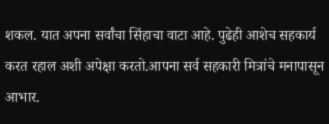शकल. यात अपना सर्वांचा सिंहाचा वाटा आहे. पुढेही आशेच सहकार्य करत रहाल अशी अपेक्षा करतो.आपना सर्व सहकारी मित्रांचे मनापासून आभार.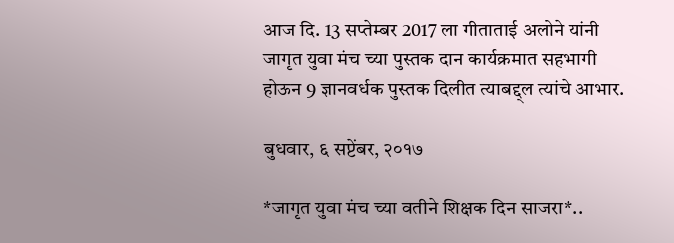आज दि. 13 सप्तेम्बर 2017 ला गीताताई अलोने यांनी जागृत युवा मंच च्या पुस्तक दान कार्यक्रमात सहभागी होऊन 9 ज्ञानवर्धक पुस्तक दिलीत त्याबद्द्ल त्यांचे आभार.

बुधवार, ६ सप्टेंबर, २०१७

*जागृत युवा मंच च्या वतीने शिक्षक दिन साजरा*..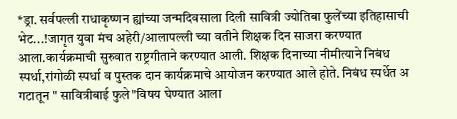*ड्रा. सर्वपल्ली राधाकृष्णन ह्यांच्या जन्मदिवसाला दिली सावित्री ज्योतिबा फुलेंच्या इतिहासाची भेट...!जागृत युवा मंच अहेरी/आलापल्ली च्या वतीने शिक्षक दिन साजरा करण्यात आला.कार्यक्रमाची सुरुवात राष्ट्रगीताने करण्यात आली. शिक्षक दिनाच्या नीमीत्याने निबंध स्पर्धा,रांगोळी स्पर्धा व पुस्तक दान कार्यक्रमाचे आयोजन करण्यात आले होते. निबंध स्पर्धेत अ गटातून " सावित्रीबाई फुले"विषय घेण्यात आला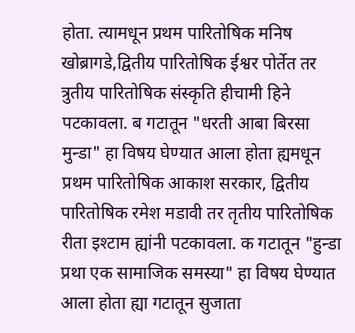होता. त्यामधून प्रथम पारितोषिक मनिष खोब्रागडे,द्वितीय पारितोषिक ईश्वर पोर्तेत तर त्रुतीय पारितोषिक संस्कृति हीचामी हिने पटकावला. ब गटातून "धरती आबा बिरसा मुन्डा" हा विषय घेण्यात आला होता ह्यमधून प्रथम पारितोषिक आकाश सरकार, द्वितीय पारितोषिक रमेश मडावी तर तृतीय पारितोषिक रीता इश्टाम ह्यांनी पटकावला. क गटातून "हुन्डा प्रथा एक सामाजिक समस्या" हा विषय घेण्यात आला होता ह्या गटातून सुजाता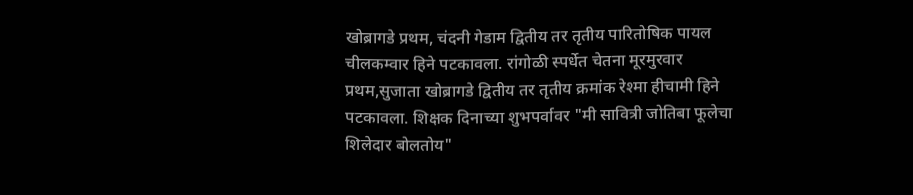खोब्रागडे प्रथम, चंदनी गेडाम द्वितीय तर तृतीय पारितोषिक पायल चीलकम्वार हिने पटकावला. रांगोळी स्पर्धेत चेतना मूरमुरवार प्रथम,सुजाता खोब्रागडे द्वितीय तर तृतीय क्रमांक रेश्मा हीचामी हिने पटकावला. शिक्षक दिनाच्या शुभपर्वावर "मी सावित्री जोतिबा फूलेचा शिलेदार बोलतोय"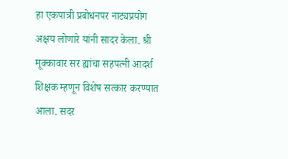हा एकपात्री प्रबोधनपर नाट्यप्रयोग अक्षय लोणारे यांनी सादर केला. श्री मूक्कावार सर ह्यांचा सहपत्नी आदर्श शिक्षक म्हणून विशेष सत्कार करण्यात आला. सदर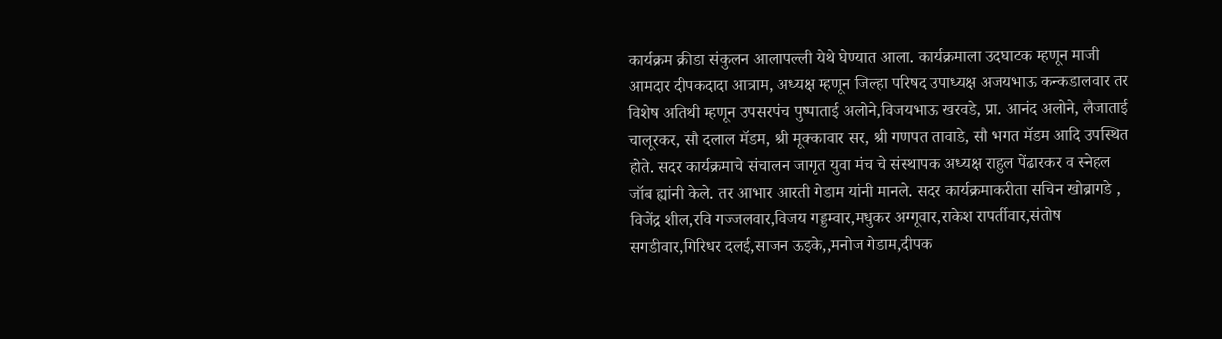कार्यक्रम क्रीडा संकुलन आलापल्ली येथे घेण्यात आला. कार्यक्रमाला उदघाटक म्हणून माजी आमदार दीपकदादा आत्राम, अध्यक्ष म्हणून जिल्हा परिषद उपाध्यक्ष अजयभाऊ कन्कडालवार तर विशेष अतिथी म्हणून उपसरपंच पुष्पाताई अलोने,विजयभाऊ खरवडे, प्रा. आनंद अलोने, लैजाताई चालूरकर, सौ दलाल मॅडम, श्री मूक्कावार सर, श्री गणपत तावाडे, सौ भगत मॅडम आदि उपस्थित होते. सदर कार्यक्रमाचे संचालन जागृत युवा मंच चे संस्थापक अध्यक्ष राहुल पेंढारकर व स्नेहल जॉब ह्यांनी केले. तर आभार आरती गेडाम यांनी मानले. सदर कार्यक्रमाकरीता सचिन खोब्रागडे , विजेंद्र शील,रवि गज्जलवार,विजय गड्डम्वार,मधुकर अग्गूवार,राकेश रापर्तीवार,संतोष सगडीवार,गिरिधर दलई,साजन ऊइके,,मनोज गेडाम,दीपक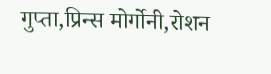गुप्ता,प्रिन्स मोर्गोनी,रोशन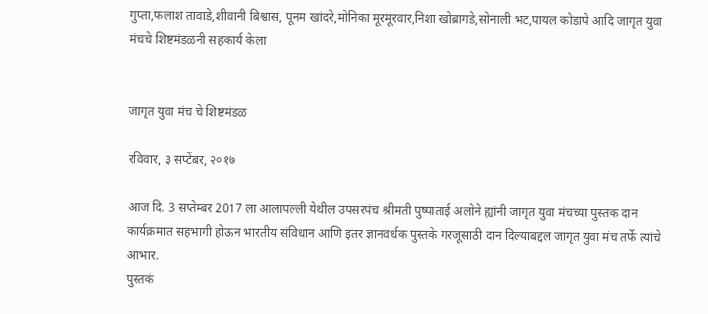गुप्ता,फलाश तावाडे,शीवानी बिश्वास, पूनम खांदरे,मोनिका मूरमूरवार,निशा खोब्रागडे,सोनाली भट,पायल कोडापे आदि जागृत युवा मंचचे शिष्टमंडळनी सहकार्य केला


जागृत युवा मंच चे शिष्टमंडळ

रविवार, ३ सप्टेंबर, २०१७

आज दि. 3 सप्तेम्बर 2017 ला आलापल्ली येथील उपसरपंच श्रीमती पुष्पाताई अलोने ह्यांनी जागृत युवा मंचच्या पुस्तक दान कार्यक्रमात सहभागी होऊन भारतीय संविधान आणि इतर ज्ञानवर्धक पुस्तके गरजूसाठी दान दिल्याबद्दल जागृत युवा मंच तर्फे त्यांचे आभार.
पुस्तकं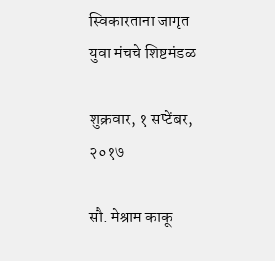स्विकारताना जागृत युवा मंचचे शिष्टमंडळ

शुक्रवार, १ सप्टेंबर, २०१७

सौ. मेश्राम काकू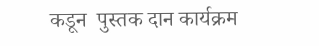कडून  पुस्तक दान कार्यक्रम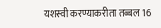यशस्वी करण्याकरीता तब्बल 16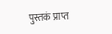पुस्तकं प्राप्त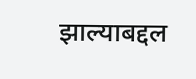झाल्याबद्दल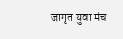जागृत युवा मंच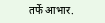तर्फे आभार.